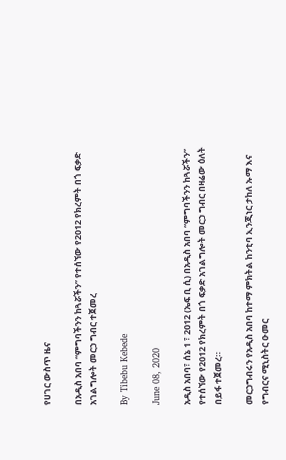የሀገር ውስጥ ዜና

በአዲስ አበባ “ምግባችንን ከጓሯችን” የተሰኘው የ2012 የክረምት በጎ ፍቃድ አገልግሎት መርኃ ግብር ተጀመረ

By Tibebu Kebede

June 08, 2020

አዲስ አበባ፣ ሰኔ 1 ፣ 2012 (ኤፍ ቢ ሲ) በአዲስ አበባ “ምግባችንን ከጓሯችን” የተሰኘው የ2012 የክረምት በጎ ፍቃድ አገልግሎት መርኃ ግብር በዛሬው ዕለት በይፋ ተጀመረ።

መርኃግብሩን የአዲስ አበባ ከተማ ምክትል ከንቲባ ኢንጂነር ታከለ ኡማ እና የግብርና ሚኒስትር ዑመር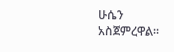ሁሴን አስጀምረዋል።